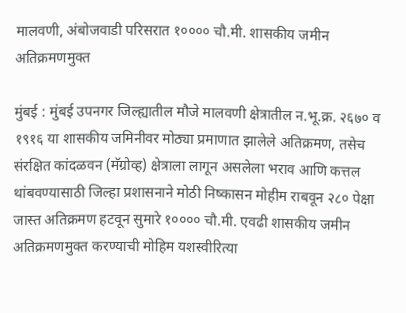मालवणी, अंबोजवाडी परिसरात १०००० चौ.मी. शासकीय जमीन अतिक्रमणमुक्त

मुंबई : मुंबई उपनगर जिल्ह्यातील मौजे मालवणी क्षेत्रातील न.भू.क्र. २६७० व १९१६ या शासकीय जमिनीवर मोठ्या प्रमाणात झालेले अतिक्रमण, तसेच संरक्षित कांदळवन (मॅग्रोव्ह) क्षेत्राला लागून असलेला भराव आणि कत्तल थांबवण्यासाठी जिल्हा प्रशासनाने मोठी निष्कासन मोहीम राबवून २८० पेक्षा जास्त अतिक्रमण हटवून सुमारे १०००० चौ.मी. एवढी शासकीय जमीन अतिक्रमणमुक्त करण्याची मोहिम यशस्वीरित्या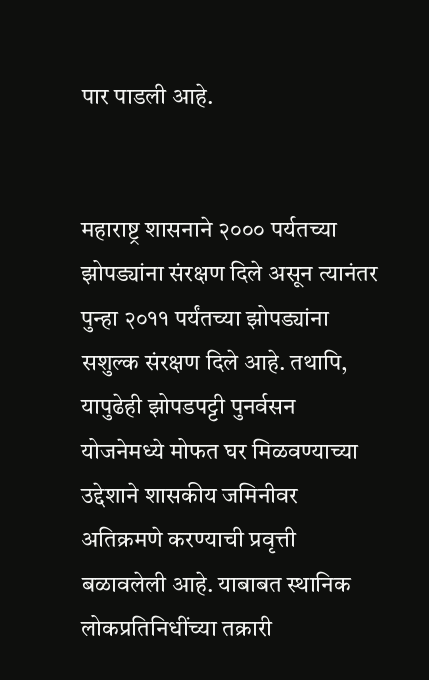पार पाडली आहे.


महाराष्ट्र शासनाने २००० पर्यतच्या झोपड्यांना संरक्षण दिले असून त्यानंतर पुन्हा २०११ पर्यंतच्या झोपड्यांना सशुल्क संरक्षण दिले आहे. तथापि, यापुढेही झोपडपट्टी पुनर्वसन योजनेमध्ये मोफत घर मिळवण्याच्या उद्देशाने शासकीय जमिनीवर अतिक्रमणे करण्याची प्रवृत्ती बळावलेली आहे. याबाबत स्थानिक लोकप्रतिनिधींच्या तक्रारी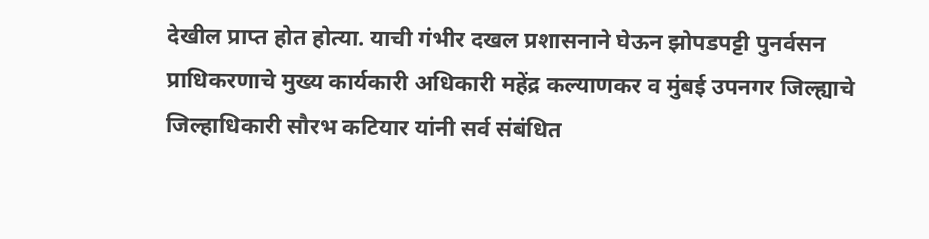देखील प्राप्त होत होत्या. याची गंभीर दखल प्रशासनाने घेऊन झोपडपट्टी पुनर्वसन प्राधिकरणाचे मुख्य कार्यकारी अधिकारी महेंद्र कल्याणकर व मुंबई उपनगर जिल्ह्याचे जिल्हाधिकारी सौरभ कटियार यांनी सर्व संबंधित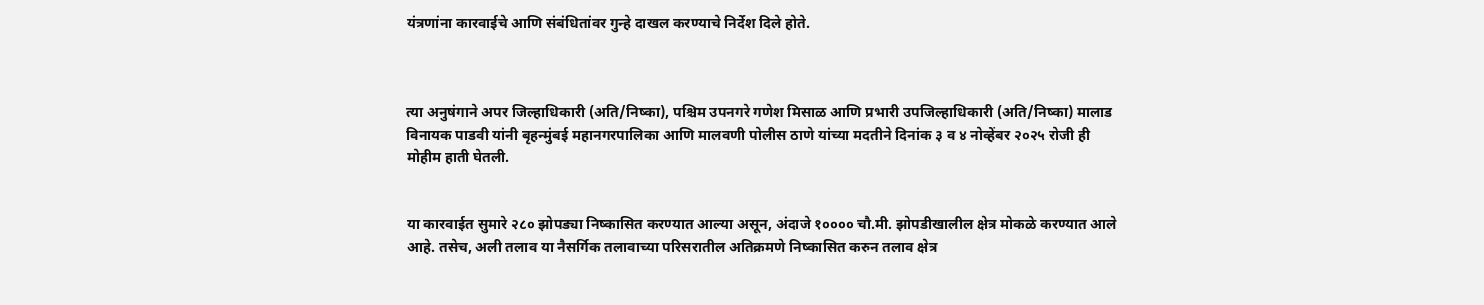यंत्रणांना कारवाईचे आणि संबंधितांवर गुन्हे दाखल करण्याचे निर्देश दिले होते.



त्या अनुषंगाने अपर जिल्हाधिकारी (अति/निष्का), पश्चिम उपनगरे गणेश मिसाळ आणि प्रभारी उपजिल्हाधिकारी (अति/निष्का) मालाड विनायक पाडवी यांनी बृहन्मुंबई महानगरपालिका आणि मालवणी पोलीस ठाणे यांच्या मदतीने दिनांक ३ व ४ नोव्हेंबर २०२५ रोजी ही मोहीम हाती घेतली.


या कारवाईत सुमारे २८० झोपड्या निष्कासित करण्यात आल्या असून, अंदाजे १०००० चौ.मी. झोपडीखालील क्षेत्र मोकळे करण्यात आले आहे. तसेच, अली तलाव या नैसर्गिक तलावाच्या परिसरातील अतिक्रमणे निष्कासित करुन तलाव क्षेत्र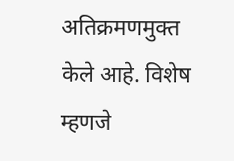अतिक्रमणमुक्त केले आहे. विशेष म्हणजे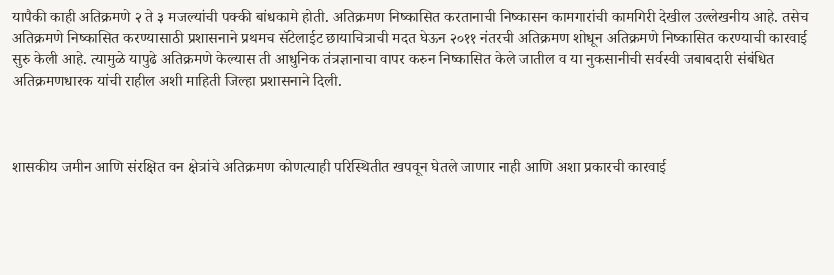यापैकी काही अतिक्रमणे २ ते ३ मजल्यांची पक्की बांधकामे होती. अतिक्रमण निष्कासित करतानाची निष्कासन कामगारांची कामगिरी देखील उल्लेखनीय आहे. तसेच अतिक्रमणे निष्कासित करण्यासाठी प्रशासनाने प्रथमच सॅटेलाईट छायाचित्राची मदत घेऊन २०११ नंतरची अतिक्रमण शोधून अतिक्रमणे निष्कासित करण्याची कारवाई सुरु केली आहे. त्यामुळे यापुढे अतिक्रमणे केल्यास ती आधुनिक तंत्रज्ञानाचा वापर करुन निष्कासित केले जातील व या नुकसानीची सर्वस्वी जबाबदारी संबंधित अतिक्रमणधारक यांची राहील अशी माहिती जिल्हा प्रशासनाने दिली.



शासकीय जमीन आणि संरक्षित वन क्षेत्रांचे अतिक्रमण कोणत्याही परिस्थितीत खपवून घेतले जाणार नाही आणि अशा प्रकारची कारवाई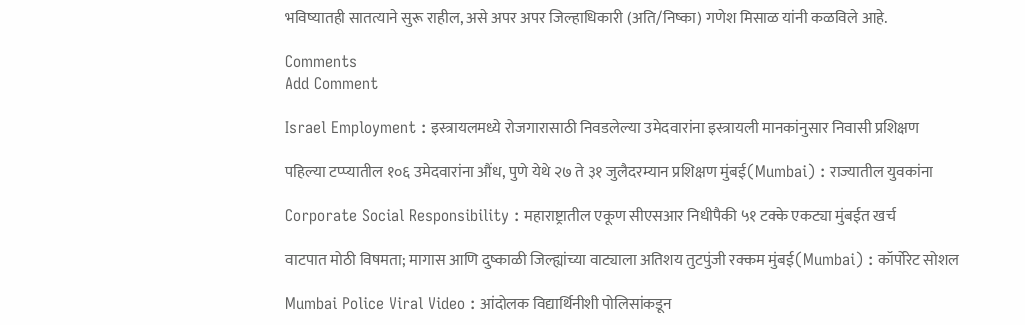भविष्यातही सातत्याने सुरू राहील, असे अपर अपर जिल्हाधिकारी (अति/निष्का) गणेश मिसाळ यांनी कळविले आहे.

Comments
Add Comment

Israel Employment : इस्त्रायलमध्ये रोजगारासाठी निवडलेल्या उमेदवारांना इस्त्रायली मानकांनुसार निवासी प्रशिक्षण

पहिल्या टप्प्यातील १०६ उमेदवारांना औंध, पुणे येथे २७ ते ३१ जुलैदरम्यान प्रशिक्षण मुंबई(Mumbai) : राज्यातील युवकांना

Corporate Social Responsibility : महाराष्ट्रातील एकूण सीएसआर निधीपैकी ५१ टक्के एकट्या मुंबईत खर्च

वाटपात मोठी विषमता; मागास आणि दुष्काळी जिल्ह्यांच्या वाट्याला अतिशय तुटपुंजी रक्कम मुंबई(Mumbai) : कॉर्पोरेट सोशल

Mumbai Police Viral Video : आंदोलक विद्यार्थिनीशी पोलिसांकडून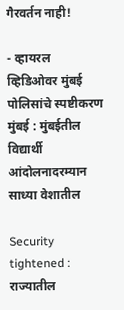गैरवर्तन नाही!

- व्हायरल व्हिडिओवर मुंबई पोलिसांचे स्पष्टीकरण मुंबई : मुंबईतील विद्यार्थी आंदोलनादरम्यान साध्या वेशातील

Security tightened : राज्यातील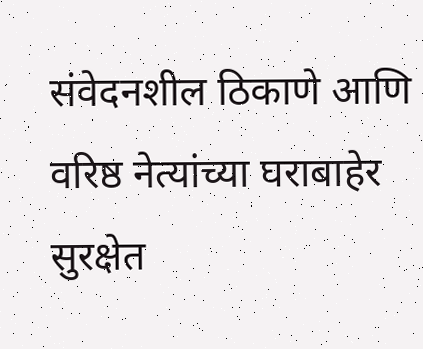संवेदनशील ठिकाणे आणि वरिष्ठ नेत्यांच्या घराबाहेर सुरक्षेत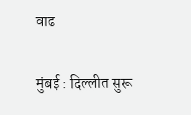वाढ

मुंबई : दिल्लीत सुरू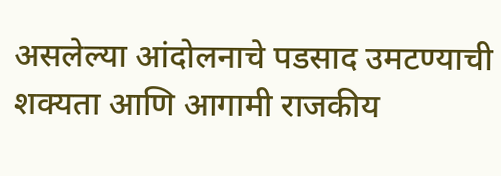असलेल्या आंदोलनाचे पडसाद उमटण्याची शक्यता आणि आगामी राजकीय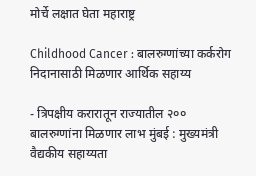मोर्चे लक्षात घेता महाराष्ट्र

Childhood Cancer : बालरुग्णांच्या कर्करोग निदानासाठी मिळणार आर्थिक सहाय्य

- त्रिपक्षीय करारातून राज्यातील २०० बालरुग्णांना मिळणार लाभ मुंबई : मुख्यमंत्री वैद्यकीय सहाय्यता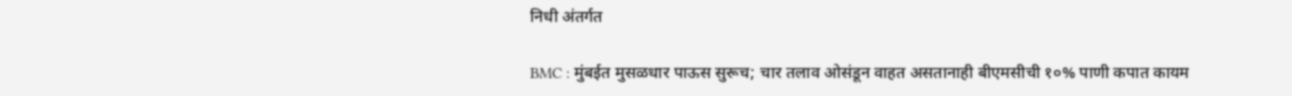निधी अंतर्गत

BMC : मुंबईत मुसळधार पाऊस सुरूच; चार तलाव ओसंडून वाहत असतानाही बीएमसीची १०% पाणी कपात कायम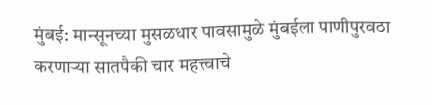मुंबई: मान्सूनच्या मुसळधार पावसामुळे मुंबईला पाणीपुरवठा करणाऱ्या सातपैकी चार महत्त्वाचे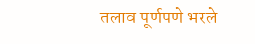तलाव पूर्णपणे भरले